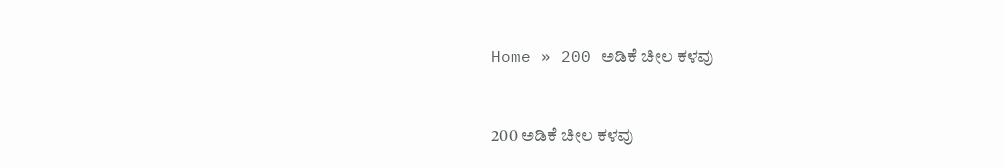Home » 200 ಅಡಿಕೆ ಚೀಲ ಕಳವು


200 ಅಡಿಕೆ ಚೀಲ ಕಳವು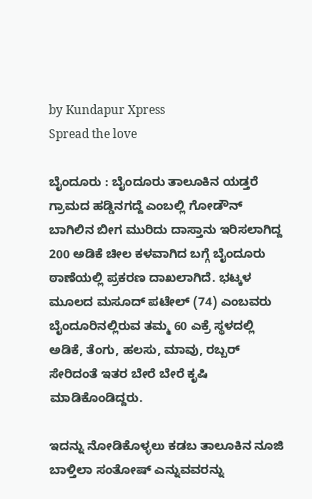by Kundapur Xpress
Spread the love

ಬೈಂದೂರು : ಬೈಂದೂರು ತಾಲೂಕಿನ ಯಡ್ತರೆ ಗ್ರಾಮದ ಹಡ್ಡಿನಗದ್ದೆ ಎಂಬಲ್ಲಿ ಗೋಡೌನ್‌ ಬಾಗಿಲಿನ ಬೀಗ ಮುರಿದು ದಾಸ್ತಾನು ಇರಿಸಲಾಗಿದ್ದ 200 ಅಡಿಕೆ ಚೀಲ ಕಳವಾಗಿದ ಬಗ್ಗೆ ಬೈಂದೂರು ಠಾಣೆಯಲ್ಲಿ ಪ್ರಕರಣ ದಾಖಲಾಗಿದೆ. ಭಟ್ಕಳ ಮೂಲದ ಮಸೂದ್ ಪಟೇಲ್ (74) ಎಂಬವರು ಬೈಂದೂರಿನಲ್ಲಿರುವ ತಮ್ಮ 60 ಎಕ್ರೆ ಸ್ಥಳದಲ್ಲಿ ಅಡಿಕೆ, ತೆಂಗು, ಹಲಸು, ಮಾವು, ರಬ್ಬರ್ ಸೇರಿದಂತೆ ಇತರ ಬೇರೆ ಬೇರೆ ಕೃಷಿ ಮಾಡಿಕೊಂಡಿದ್ದರು.

ಇದನ್ನು ನೋಡಿಕೊಳ್ಳಲು ಕಡಬ ತಾಲೂಕಿನ ನೂಜಿ ಬಾಳ್ತಿಲಾ ಸಂತೋಷ್ ಎನ್ನುವವರನ್ನು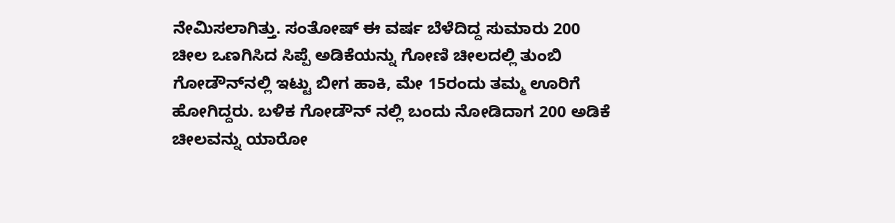ನೇಮಿಸಲಾಗಿತ್ತು. ಸಂತೋಷ್ ಈ ವರ್ಷ ಬೆಳೆದಿದ್ದ ಸುಮಾರು 200 ಚೀಲ ಒಣಗಿಸಿದ ಸಿಪ್ಪೆ ಅಡಿಕೆಯನ್ನು ಗೋಣಿ ಚೀಲದಲ್ಲಿ ತುಂಬಿ ಗೋಡೌನ್‌ನಲ್ಲಿ ಇಟ್ಟು ಬೀಗ ಹಾಕಿ, ಮೇ 15ರಂದು ತಮ್ಮ ಊರಿಗೆ ಹೋಗಿದ್ದರು. ಬಳಿಕ ಗೋಡೌನ್ ನಲ್ಲಿ ಬಂದು ನೋಡಿದಾಗ 200 ಅಡಿಕೆ ಚೀಲವನ್ನು ಯಾರೋ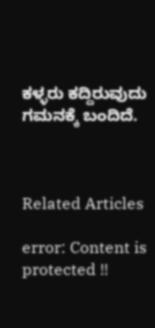ಕಳ್ಳರು ಕದ್ದಿರುವುದು ಗಮನಕ್ಕೆ ಬಂದಿದೆ.



Related Articles

error: Content is protected !!